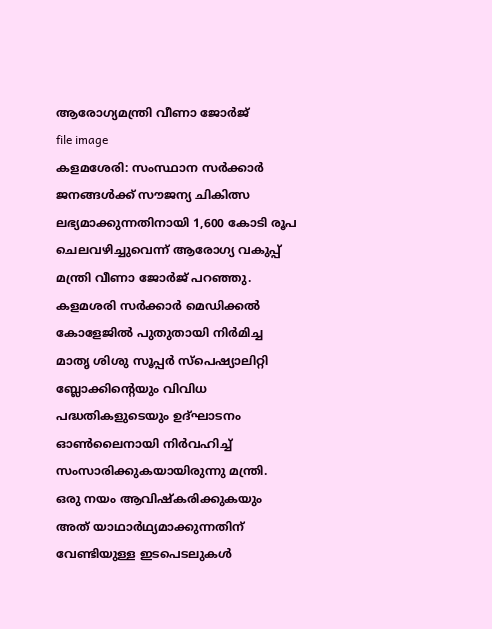ആരോഗ്യമന്ത്രി വീണാ ജോർജ്
file image
കളമശേരി: സംസ്ഥാന സർക്കാർ ജനങ്ങൾക്ക് സൗജന്യ ചികിത്സ ലഭ്യമാക്കുന്നതിനായി 1,600 കോടി രൂപ ചെലവഴിച്ചുവെന്ന് ആരോഗ്യ വകുപ്പ് മന്ത്രി വീണാ ജോർജ് പറഞ്ഞു. കളമശരി സർക്കാർ മെഡിക്കൽ കോളേജിൽ പുതുതായി നിർമിച്ച മാതൃ ശിശു സൂപ്പർ സ്പെഷ്യാലിറ്റി ബ്ലോക്കിന്റെയും വിവിധ പദ്ധതികളുടെയും ഉദ്ഘാടനം ഓൺലൈനായി നിർവഹിച്ച് സംസാരിക്കുകയായിരുന്നു മന്ത്രി.
ഒരു നയം ആവിഷ്കരിക്കുകയും അത് യാഥാർഥ്യമാക്കുന്നതിന് വേണ്ടിയുള്ള ഇടപെടലുകൾ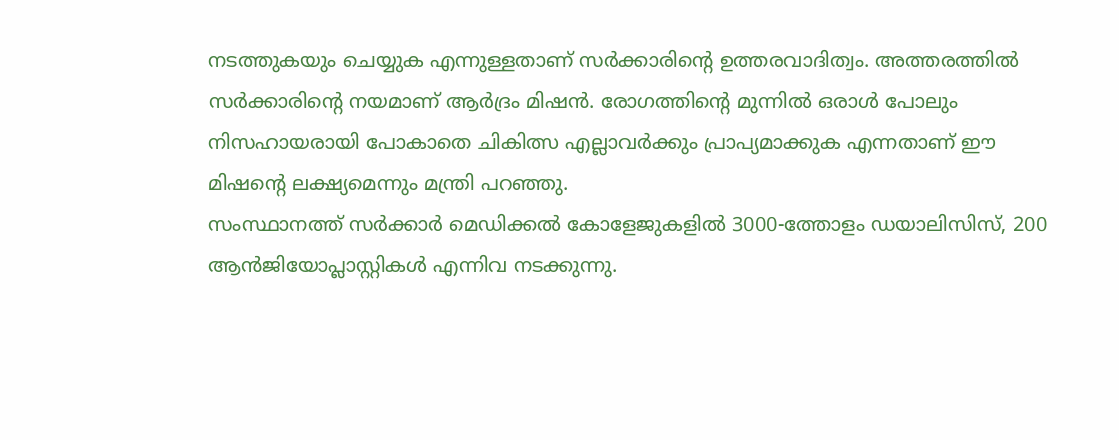നടത്തുകയും ചെയ്യുക എന്നുള്ളതാണ് സർക്കാരിന്റെ ഉത്തരവാദിത്വം. അത്തരത്തിൽ സർക്കാരിന്റെ നയമാണ് ആർദ്രം മിഷൻ. രോഗത്തിന്റെ മുന്നിൽ ഒരാൾ പോലും നിസഹായരായി പോകാതെ ചികിത്സ എല്ലാവർക്കും പ്രാപ്യമാക്കുക എന്നതാണ് ഈ മിഷന്റെ ലക്ഷ്യമെന്നും മന്ത്രി പറഞ്ഞു.
സംസ്ഥാനത്ത് സർക്കാർ മെഡിക്കൽ കോളേജുകളിൽ 3000-ത്തോളം ഡയാലിസിസ്, 200 ആൻജിയോപ്ലാസ്റ്റികൾ എന്നിവ നടക്കുന്നു.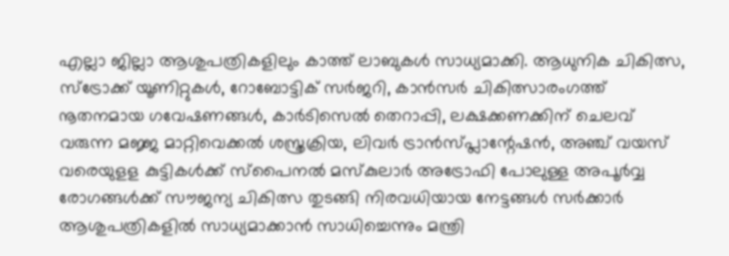എല്ലാ ജില്ലാ ആശുപത്രികളിലും കാത്ത് ലാബുകൾ സാധ്യമാക്കി. ആധുനിക ചികിത്സ, സ്ട്രോക്ക് യൂണിറ്റുകൾ, റോബോട്ടിക് സർജറി, കാൻസർ ചികിത്സാരംഗത്ത് നൂതനമായ ഗവേഷണങ്ങൾ, കാർടിസെൽ തെറാപ്പി, ലക്ഷക്കണക്കിന് ചെലവ് വരുന്ന മജ്ജ മാറ്റിവെക്കൽ ശസ്ത്രക്രിയ, ലിവർ ട്രാൻസ്പ്ലാന്റേഷൻ, അഞ്ച് വയസ് വരെയുളള കുട്ടികൾക്ക് സ്പൈനൽ മസ്കുലാർ അട്രോഫി പോലുള്ള അപൂർവ്വ രോഗങ്ങൾക്ക് സൗജന്യ ചികിത്സ തുടങ്ങി നിരവധിയായ നേട്ടങ്ങൾ സർക്കാർ ആശുപത്രികളിൽ സാധ്യമാക്കാൻ സാധിച്ചെന്നും മന്ത്രി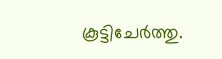കൂട്ടിചേർത്തു.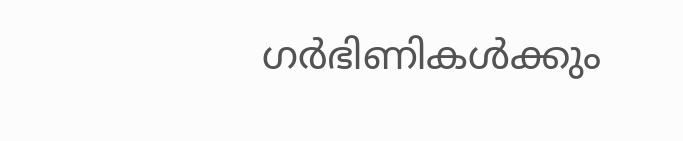ഗർഭിണികൾക്കും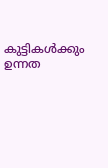കുട്ടികൾക്കും ഉന്നത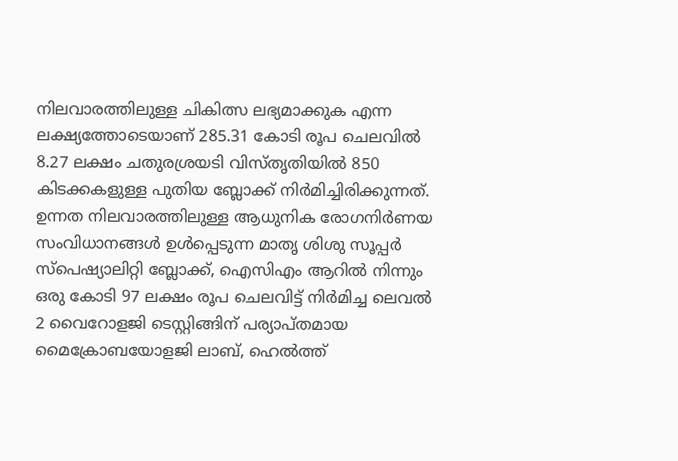നിലവാരത്തിലുള്ള ചികിത്സ ലഭ്യമാക്കുക എന്ന ലക്ഷ്യത്തോടെയാണ് 285.31 കോടി രൂപ ചെലവിൽ 8.27 ലക്ഷം ചതുരശ്രയടി വിസ്തൃതിയിൽ 850 കിടക്കകളുള്ള പുതിയ ബ്ലോക്ക് നിർമിച്ചിരിക്കുന്നത്.
ഉന്നത നിലവാരത്തിലുള്ള ആധുനിക രോഗനിർണയ സംവിധാനങ്ങൾ ഉൾപ്പെടുന്ന മാതൃ ശിശു സൂപ്പർ സ്പെഷ്യാലിറ്റി ബ്ലോക്ക്, ഐസിഎം ആറിൽ നിന്നും ഒരു കോടി 97 ലക്ഷം രൂപ ചെലവിട്ട് നിർമിച്ച ലെവൽ 2 വൈറോളജി ടെസ്റ്റിങ്ങിന് പര്യാപ്തമായ മൈക്രോബയോളജി ലാബ്, ഹെൽത്ത്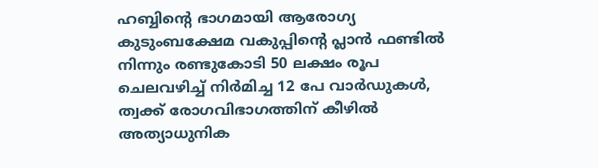ഹബ്ബിന്റെ ഭാഗമായി ആരോഗ്യ കുടുംബക്ഷേമ വകുപ്പിന്റെ പ്ലാൻ ഫണ്ടിൽ നിന്നും രണ്ടുകോടി 50 ലക്ഷം രൂപ ചെലവഴിച്ച് നിർമിച്ച 12 പേ വാർഡുകൾ, ത്വക്ക് രോഗവിഭാഗത്തിന് കീഴിൽ അത്യാധുനിക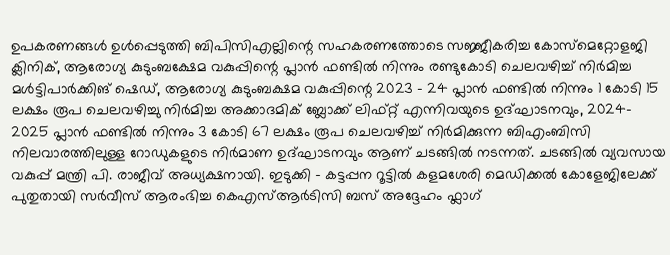ഉപകരണങ്ങൾ ഉൾപ്പെടുത്തി ബിപിസിഎല്ലിന്റെ സഹകരണത്തോടെ സജ്ജീകരിച്ച കോസ്മെറ്റോളജി ക്ലിനിക്, ആരോഗ്യ കുടുംബക്ഷേമ വകുപ്പിന്റെ പ്ലാൻ ഫണ്ടിൽ നിന്നും രണ്ടുകോടി ചെലവഴിച്ച് നിർമിച്ച മൾട്ടിപാർക്കിങ് ഷെഡ്, ആരോഗ്യ കുടുംബക്ഷമ വകുപ്പിന്റെ 2023 - 24 പ്ലാൻ ഫണ്ടിൽ നിന്നും 1 കോടി 15 ലക്ഷം രൂപ ചെലവഴിച്ചു നിർമിച്ച അക്കാദമിക് ബ്ലോക്ക് ലിഫ്റ്റ് എന്നിവയുടെ ഉദ്ഘാടനവും, 2024- 2025 പ്ലാൻ ഫണ്ടിൽ നിന്നും 3 കോടി 67 ലക്ഷം രൂപ ചെലവഴിച്ച് നിർമിക്കുന്ന ബിഎംബിസി നിലവാരത്തിലുള്ള റോഡുകളുടെ നിർമാണ ഉദ്ഘാടനവും ആണ് ചടങ്ങിൽ നടന്നത്. ചടങ്ങിൽ വ്യവസായ വകുപ്പ് മന്ത്രി പി. രാജീവ് അധ്യക്ഷനായി. ഇടുക്കി - കട്ടപ്പന റൂട്ടിൽ കളമശേരി മെഡിക്കൽ കോളേജിലേക്ക് പുതുതായി സർവീസ് ആരംഭിച്ച കെഎസ്ആർടിസി ബസ് അദ്ദേഹം ഫ്ലാഗ്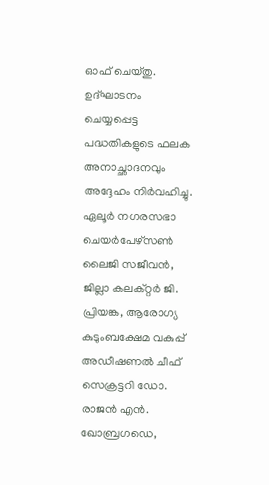ഓഫ് ചെയ്തു. ഉദ്ഘാടനം ചെയ്യപ്പെട്ട പദ്ധതികളുടെ ഫലക അനാച്ഛാദനവും അദ്ദേഹം നിർവഹിച്ചു.
ഏലൂർ നഗരസഭാ ചെയർപേഴ്സൺ ലൈജി സജീവൻ, ജില്ലാ കലക്റ്റർ ജി. പ്രിയങ്ക, ആരോഗ്യ കുടുംബക്ഷേമ വകുപ്പ് അഡീഷണൽ ചീഫ് സെക്രട്ടറി ഡോ. രാജൻ എൻ. ഖോബ്രഗഡെ,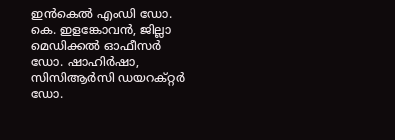ഇൻകെൽ എംഡി ഡോ. കെ. ഇളങ്കോവൻ, ജില്ലാ മെഡിക്കൽ ഓഫീസർ ഡോ. ഷാഹിർഷാ, സിസിആർസി ഡയറക്റ്റർ ഡോ.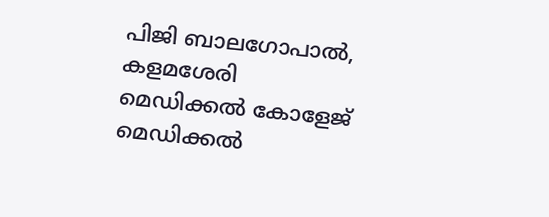പിജി ബാലഗോപാൽ, കളമശേരി മെഡിക്കൽ കോളേജ് മെഡിക്കൽ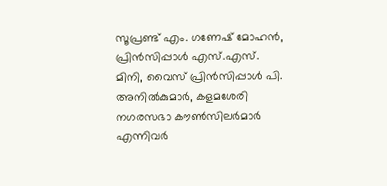സൂപ്രണ്ട് എം. ഗണേഷ് മോഹൻ, പ്രിൻസിപ്പാൾ എസ്.എസ്. മിനി, വൈസ് പ്രിൻസിപ്പാൾ പി. അനിൽകുമാർ, കളമശേരി നഗരസഭാ കൗൺസിലർമാർ എന്നിവർ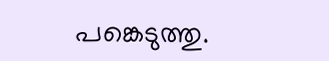പങ്കെടുത്തു.